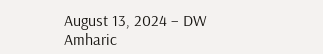August 13, 2024 – DW Amharic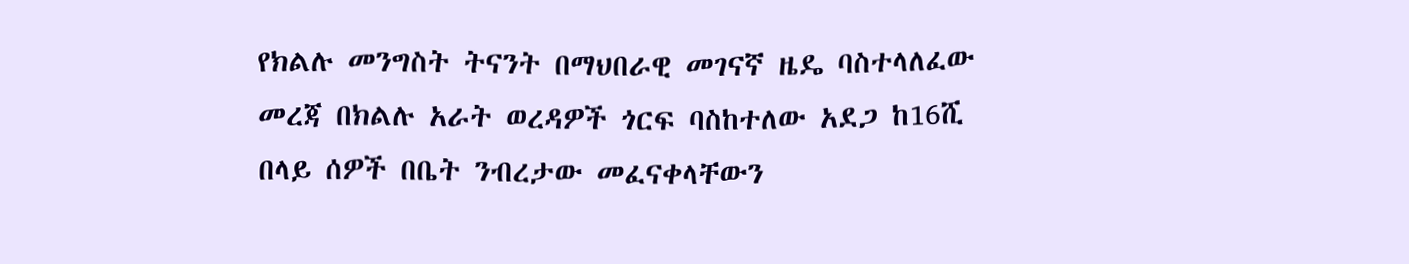የክልሉ መንግስት ትናንት በማህበራዊ መገናኛ ዜዴ ባስተላለፈው መረጃ በክልሉ አራት ወረዳዎች ጎርፍ ባስከተለው አደጋ ከ16ሺ በላይ ሰዎች በቤት ንብረታው መፈናቀላቸውን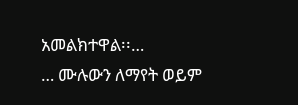አመልክተዋል፡፡…
… ሙሉውን ለማየት ወይም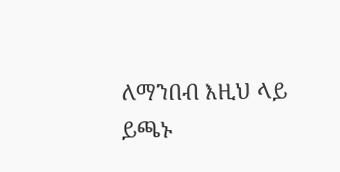ለማንበብ እዚህ ላይ ይጫኑ